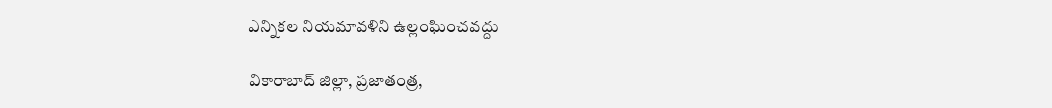ఎన్నికల నియమావళిని ఉల్లంఘించవద్దు

వికారాబాద్‌ ‌జిల్లా, ప్రజాతంత్ర,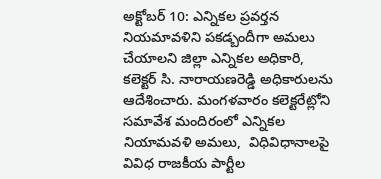అక్టోబర్‌ 10: ఎన్నికల ప్రవర్తన నియమావళిని పకడ్బందీగా అమలు చేయాలని జిల్లా ఎన్నికల అధికారి, కలెక్టర్‌ ‌సి. నారాయణరెడ్డి అధికారులను ఆదేశించారు. మంగళవారం కలెక్టరేట్లోని సమావేశ మందిరంలో ఎన్నికల నియామవళి అమలు,  విధివిధానాలపై వివిధ రాజకీయ పార్టీల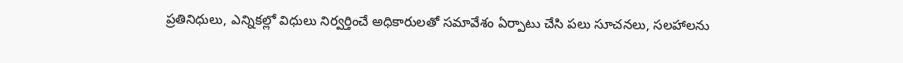ప్రతినిధులు, ఎన్నికల్లో విధులు నిర్వర్తించే అధికారులతో సమావేశం ఏర్పాటు చేసి పలు సూచనలు, సలహాలను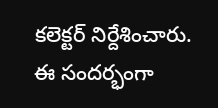కలెక్టర్‌ ‌నిర్దేశించారు.  ఈ సందర్భంగా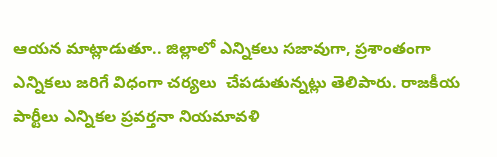ఆయన మాట్లాడుతూ.. జిల్లాలో ఎన్నికలు సజావుగా, ప్రశాంతంగా ఎన్నికలు జరిగే విధంగా చర్యలు  చేపడుతున్నట్లు తెలిపారు. రాజకీయ పార్టీలు ఎన్నికల ప్రవర్తనా నియమావళి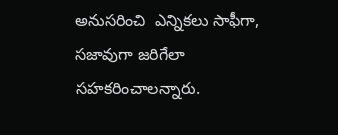అనుసరించి  ఎన్నికలు సాఫీగా,  సజావుగా జరిగేలా సహకరించాలన్నారు.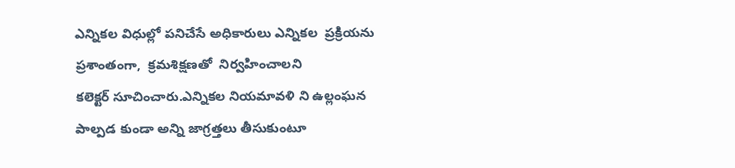ఎన్నికల విధుల్లో పనిచేసే అధికారులు ఎన్నికల  ప్రక్రియను  ప్రశాంతంగా,  క్రమశిక్షణతో  నిర్వహించాలని  కలెక్టర్‌ ‌సూచించారు.ఎన్నికల నియమావళి ని ఉల్లంఘన    పాల్పడ కుండా అన్ని జాగ్రత్తలు తీసుకుంటూ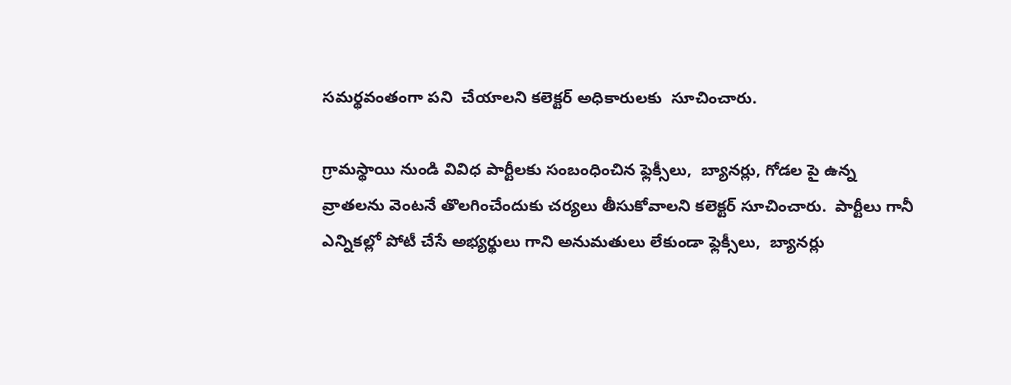సమర్థవంతంగా పని  చేయాలని కలెక్టర్‌ అధికారులకు  సూచించారు.

గ్రామస్థాయి నుండి వివిధ పార్టీలకు సంబంధించిన ఫ్లెక్సీలు,  బ్యానర్లు, గోడల పై ఉన్న వ్రాతలను వెంటనే తొలగించేందుకు చర్యలు తీసుకోవాలని కలెక్టర్‌ ‌సూచించారు.  పార్టీలు గానీ ఎన్నికల్లో పోటీ చేసే అభ్యర్థులు గాని అనుమతులు లేకుండా ఫ్లెక్సీలు,  బ్యానర్లు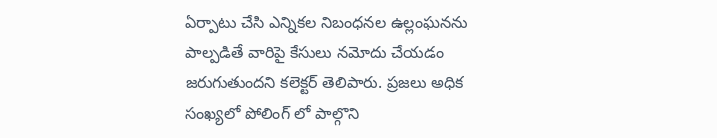ఏర్పాటు చేసి ఎన్నికల నిబంధనల ఉల్లంఘనను పాల్పడితే వారిపై కేసులు నమోదు చేయడం జరుగుతుందని కలెక్టర్‌ ‌తెలిపారు. ప్రజలు అధిక సంఖ్యలో పోలింగ్‌ ‌లో పాల్గొని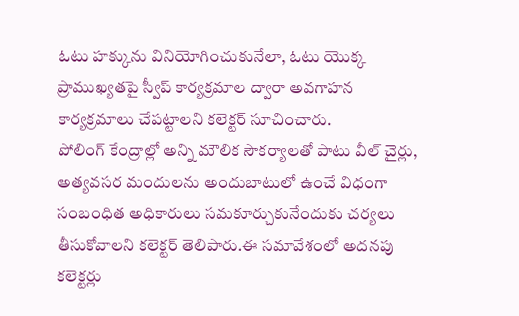ఓటు హక్కును వినియోగించుకునేలా, ఓటు యొక్క  ప్రాముఖ్యతపై స్వీప్‌ ‌కార్యక్రమాల ద్వారా అవగాహన కార్యక్రమాలు చేపట్టాలని కలెక్టర్‌ ‌సూచించారు. పోలింగ్‌ ‌కేంద్రాల్లో అన్ని మౌలిక సౌకర్యాలతో పాటు వీల్‌ ‌చైర్లు, అత్యవసర మందులను అందుబాటులో ఉంచే విధంగా సంబంధిత అధికారులు సమకూర్చుకునేందుకు చర్యలు తీసుకోవాలని కలెక్టర్‌ ‌తెలిపారు.ఈ సమావేశంలో అదనపు కలెక్టర్లు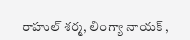రాహుల్‌ ‌శర్మ, లింగ్యా నాయక్‌ ,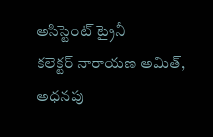అసిస్టెంట్‌ ‌ట్రైనీ కలెక్టర్‌ ‌నారాయణ అమిత్‌, అధనపు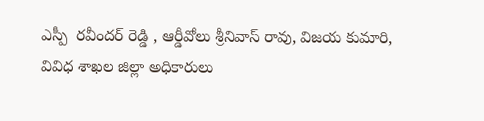ఎస్పీ  రవీందర్‌ ‌రెడ్డి , ఆర్డీవోలు శ్రీనివాస్‌ ‌రావు, విజయ కుమారి, వివిధ శాఖల జిల్లా అధికారులు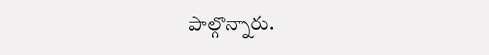పాల్గొన్నారు.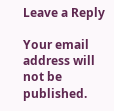Leave a Reply

Your email address will not be published.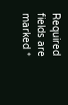Required fields are marked *